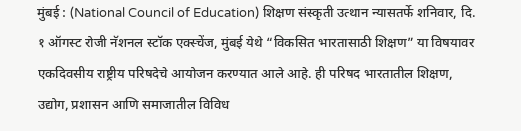मुंबई : (National Council of Education) शिक्षण संस्कृती उत्थान न्यासतर्फे शनिवार, दि. १ ऑगस्ट रोजी नॅशनल स्टॉक एक्स्चेंज, मुंबई येथे “विकसित भारतासाठी शिक्षण” या विषयावर एकदिवसीय राष्ट्रीय परिषदेचे आयोजन करण्यात आले आहे. ही परिषद भारतातील शिक्षण, उद्योग, प्रशासन आणि समाजातील विविध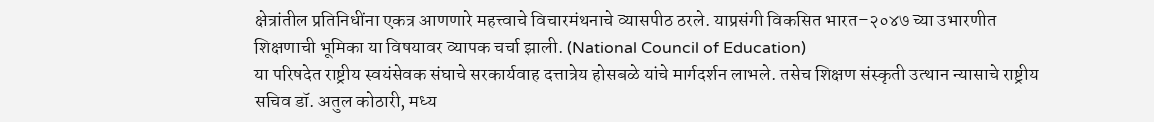क्षेत्रांतील प्रतिनिधींना एकत्र आणणारे महत्त्वाचे विचारमंथनाचे व्यासपीठ ठरले. याप्रसंगी विकसित भारत–२०४७ च्या उभारणीत शिक्षणाची भूमिका या विषयावर व्यापक चर्चा झाली. (National Council of Education)
या परिषदेत राष्ट्रीय स्वयंसेवक संघाचे सरकार्यवाह दत्तात्रेय होसबळे यांचे मार्गदर्शन लाभले. तसेच शिक्षण संस्कृती उत्थान न्यासाचे राष्ट्रीय सचिव डॉ. अतुल कोठारी, मध्य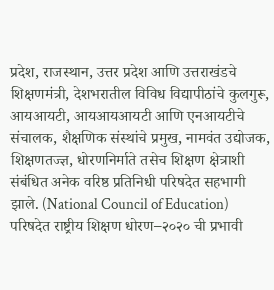प्रदेश, राजस्थान, उत्तर प्रदेश आणि उत्तराखंडचे शिक्षणमंत्री, देशभरातील विविध विद्यापीठांचे कुलगुरू, आयआयटी, आयआयआयटी आणि एनआयटीचे संचालक, शैक्षणिक संस्थांचे प्रमुख, नामवंत उद्योजक, शिक्षणतज्ज्ञ, धोरणनिर्माते तसेच शिक्षण क्षेत्राशी संबंधित अनेक वरिष्ठ प्रतिनिधी परिषदेत सहभागी झाले. (National Council of Education)
परिषदेत राष्ट्रीय शिक्षण धोरण–२०२० ची प्रभावी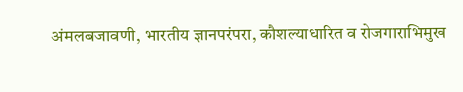अंमलबजावणी, भारतीय ज्ञानपरंपरा, कौशल्याधारित व रोजगाराभिमुख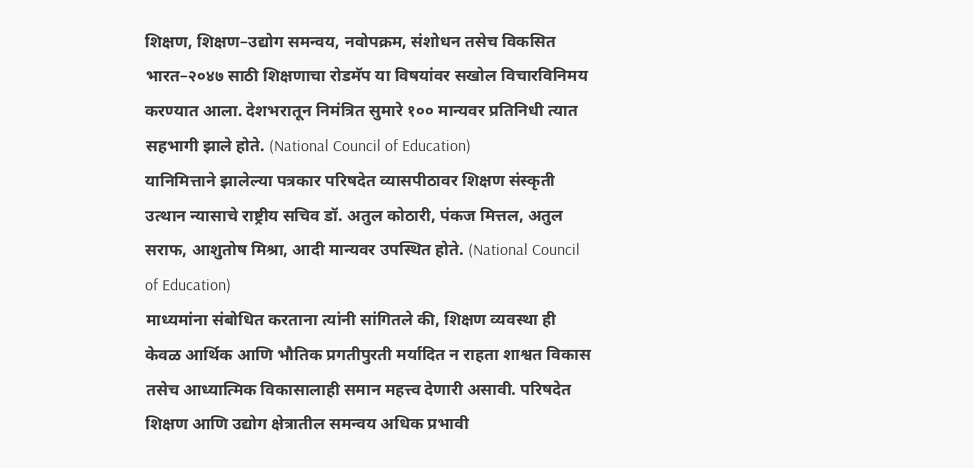शिक्षण, शिक्षण–उद्योग समन्वय, नवोपक्रम, संशोधन तसेच विकसित भारत–२०४७ साठी शिक्षणाचा रोडमॅप या विषयांवर सखोल विचारविनिमय करण्यात आला. देशभरातून निमंत्रित सुमारे १०० मान्यवर प्रतिनिधी त्यात सहभागी झाले होते. (National Council of Education)
यानिमित्ताने झालेल्या पत्रकार परिषदेत व्यासपीठावर शिक्षण संस्कृती उत्थान न्यासाचे राष्ट्रीय सचिव डॉ. अतुल कोठारी, पंकज मित्तल, अतुल सराफ, आशुतोष मिश्रा, आदी मान्यवर उपस्थित होते. (National Council of Education)
माध्यमांना संबोधित करताना त्यांनी सांगितले की, शिक्षण व्यवस्था ही केवळ आर्थिक आणि भौतिक प्रगतीपुरती मर्यादित न राहता शाश्वत विकास तसेच आध्यात्मिक विकासालाही समान महत्त्व देणारी असावी. परिषदेत शिक्षण आणि उद्योग क्षेत्रातील समन्वय अधिक प्रभावी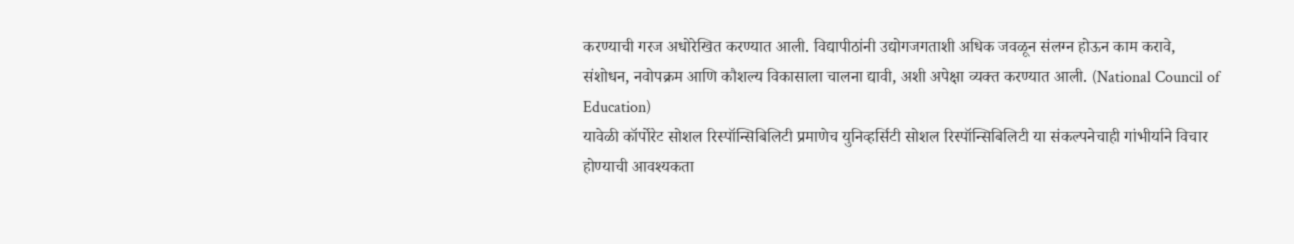करण्याची गरज अधोरेखित करण्यात आली. विद्यापीठांनी उद्योगजगताशी अधिक जवळून संलग्न होऊन काम करावे, संशोधन, नवोपक्रम आणि कौशल्य विकासाला चालना द्यावी, अशी अपेक्षा व्यक्त करण्यात आली. (National Council of Education)
यावेळी कॉर्पोरेट सोशल रिस्पॉन्सिबिलिटी प्रमाणेच युनिव्हर्सिटी सोशल रिस्पॉन्सिबिलिटी या संकल्पनेचाही गांभीर्याने विचार होण्याची आवश्यकता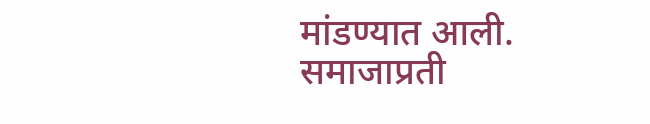मांडण्यात आली. समाजाप्रती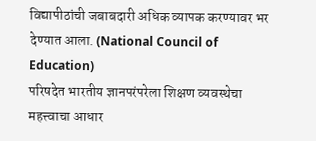विद्यापीठांची जबाबदारी अधिक व्यापक करण्यावर भर देण्यात आला. (National Council of Education)
परिषदेत भारतीय ज्ञानपरंपरेला शिक्षण व्यवस्थेचा महत्त्वाचा आधार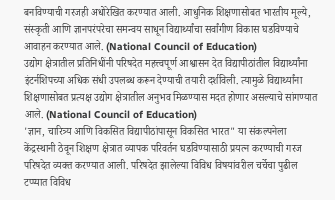बनविण्याची गरजही अधोरेखित करण्यात आली. आधुनिक शिक्षणासोबत भारतीय मूल्ये, संस्कृती आणि ज्ञानपरंपरेचा समन्वय साधून विद्यार्थ्यांचा सर्वांगीण विकास घडविण्याचे आवाहन करण्यात आले. (National Council of Education)
उद्योग क्षेत्रातील प्रतिनिधींनी परिषदेत महत्त्वपूर्ण आश्वासन देत विद्यापीठांतील विद्यार्थ्यांना इंटर्नशिपच्या अधिक संधी उपलब्ध करून देण्याची तयारी दर्शविली. त्यामुळे विद्यार्थ्यांना शिक्षणासोबत प्रत्यक्ष उद्योग क्षेत्रातील अनुभव मिळण्यास मदत होणार असल्याचे सांगण्यात आले. (National Council of Education)
'ज्ञान, चारित्र्य आणि विकसित विद्यापीठांपासून विकसित भारत" या संकल्पनेला केंद्रस्थानी ठेवून शिक्षण क्षेत्रात व्यापक परिवर्तन घडविण्यासाठी प्रयत्न करण्याची गरज परिषदेत व्यक्त करण्यात आली. परिषदेत झालेल्या विविध विषयांवरील चर्चेचा पुढील टप्प्यात विविध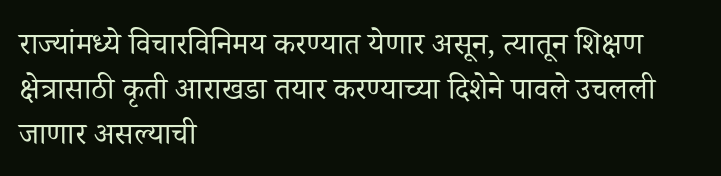राज्यांमध्ये विचारविनिमय करण्यात येणार असून, त्यातून शिक्षण क्षेत्रासाठी कृती आराखडा तयार करण्याच्या दिशेने पावले उचलली जाणार असल्याची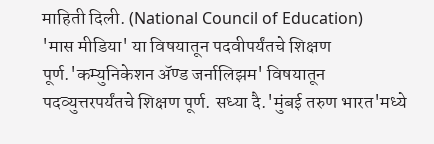माहिती दिली. (National Council of Education)
'मास मीडिया' या विषयातून पदवीपर्यंतचे शिक्षण पूर्ण.'कम्युनिकेशन ॲण्ड जर्नालिझम' विषयातून पदव्युत्तरपर्यंतचे शिक्षण पूर्ण. सध्या दै.'मुंबई तरुण भारत'मध्ये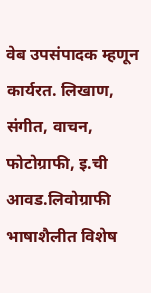वेब उपसंपादक म्हणून कार्यरत. लिखाण, संगीत, वाचन, फोटोग्राफी, इ.ची आवड.लिवोग्राफी भाषाशैलीत विशेष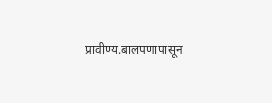प्रावीण्य.बालपणापासून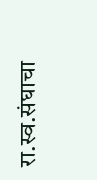रा.स्व.संघाचा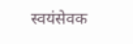स्वयंसेवक